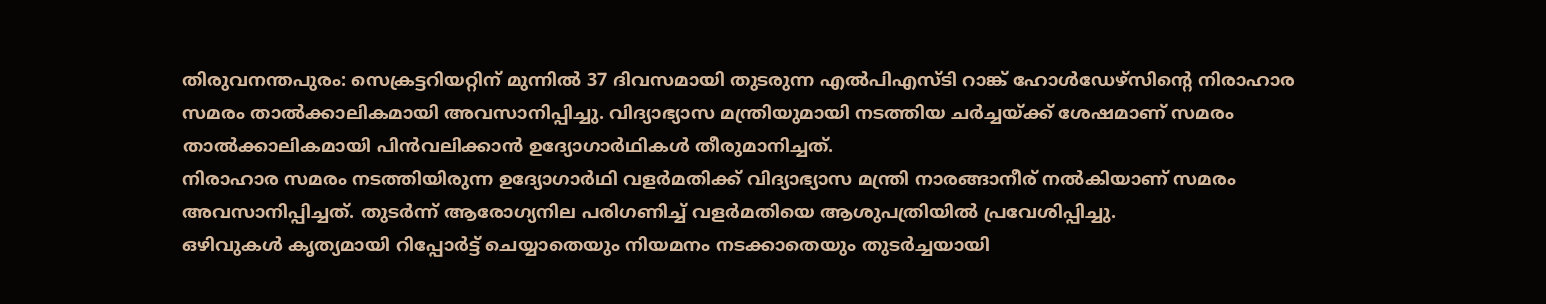തിരുവനന്തപുരം: സെക്രട്ടറിയറ്റിന് മുന്നിൽ 37 ദിവസമായി തുടരുന്ന എൽപിഎസ്ടി റാങ്ക് ഹോൾഡേഴ്സിന്റെ നിരാഹാര സമരം താൽക്കാലികമായി അവസാനിപ്പിച്ചു. വിദ്യാഭ്യാസ മന്ത്രിയുമായി നടത്തിയ ചർച്ചയ്ക്ക് ശേഷമാണ് സമരം താൽക്കാലികമായി പിൻവലിക്കാൻ ഉദ്യോഗാർഥികൾ തീരുമാനിച്ചത്.
നിരാഹാര സമരം നടത്തിയിരുന്ന ഉദ്യോഗാർഥി വളർമതിക്ക് വിദ്യാഭ്യാസ മന്ത്രി നാരങ്ങാനീര് നൽകിയാണ് സമരം അവസാനിപ്പിച്ചത്. തുടർന്ന് ആരോഗ്യനില പരിഗണിച്ച് വളർമതിയെ ആശുപത്രിയിൽ പ്രവേശിപ്പിച്ചു.
ഒഴിവുകൾ കൃത്യമായി റിപ്പോർട്ട് ചെയ്യാതെയും നിയമനം നടക്കാതെയും തുടർച്ചയായി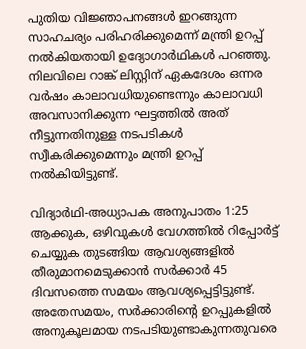പുതിയ വിജ്ഞാപനങ്ങൾ ഇറങ്ങുന്ന സാഹചര്യം പരിഹരിക്കുമെന്ന് മന്ത്രി ഉറപ്പ് നൽകിയതായി ഉദ്യോഗാർഥികൾ പറഞ്ഞു. നിലവിലെ റാങ്ക് ലിസ്റ്റിന് ഏകദേശം ഒന്നര വർഷം കാലാവധിയുണ്ടെന്നും കാലാവധി അവസാനിക്കുന്ന ഘട്ടത്തിൽ അത് നീട്ടുന്നതിനുള്ള നടപടികൾ സ്വീകരിക്കുമെന്നും മന്ത്രി ഉറപ്പ് നൽകിയിട്ടുണ്ട്.

വിദ്യാർഥി-അധ്യാപക അനുപാതം 1:25 ആക്കുക, ഒഴിവുകൾ വേഗത്തിൽ റിപ്പോർട്ട് ചെയ്യുക തുടങ്ങിയ ആവശ്യങ്ങളിൽ തീരുമാനമെടുക്കാൻ സർക്കാർ 45 ദിവസത്തെ സമയം ആവശ്യപ്പെട്ടിട്ടുണ്ട്.
അതേസമയം, സർക്കാരിന്റെ ഉറപ്പുകളിൽ അനുകൂലമായ നടപടിയുണ്ടാകുന്നതുവരെ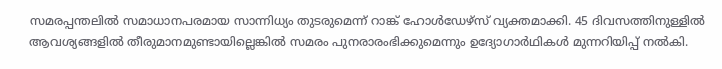സമരപ്പന്തലിൽ സമാധാനപരമായ സാന്നിധ്യം തുടരുമെന്ന് റാങ്ക് ഹോൾഡേഴ്സ് വ്യക്തമാക്കി. 45 ദിവസത്തിനുള്ളിൽ ആവശ്യങ്ങളിൽ തീരുമാനമുണ്ടായില്ലെങ്കിൽ സമരം പുനരാരംഭിക്കുമെന്നും ഉദ്യോഗാർഥികൾ മുന്നറിയിപ്പ് നൽകി.